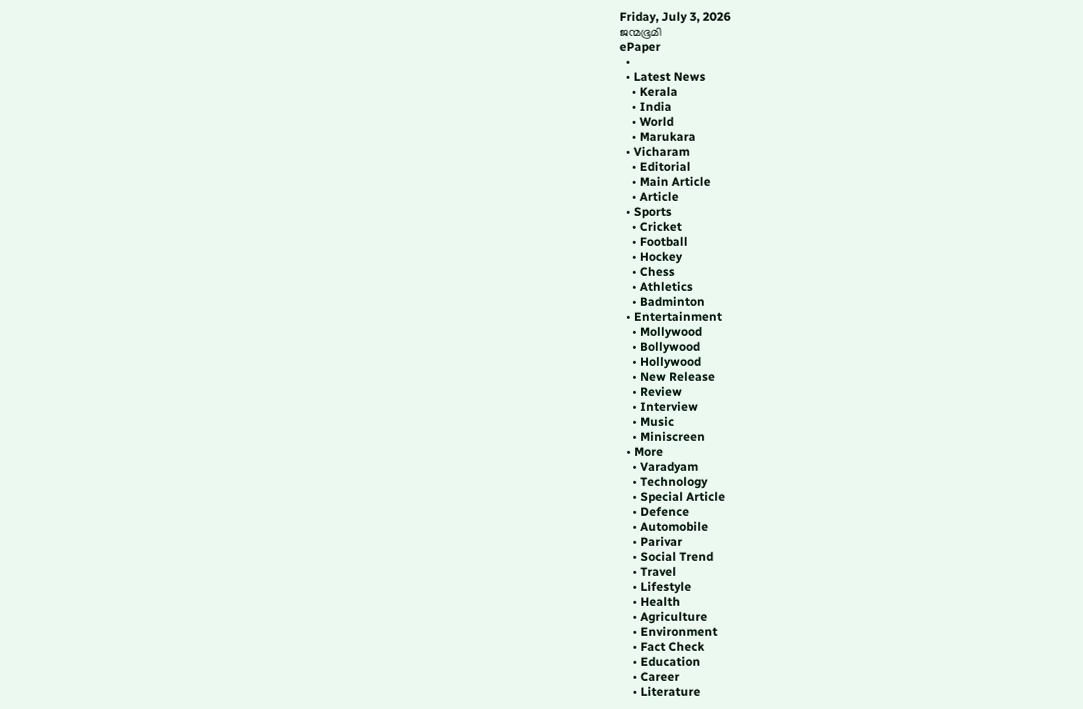Friday, July 3, 2026
ജന്മഭൂമി
ePaper
  •
  • Latest News
    • Kerala
    • India
    • World
    • Marukara
  • Vicharam
    • Editorial
    • Main Article
    • Article
  • Sports
    • Cricket
    • Football
    • Hockey
    • Chess
    • Athletics
    • Badminton
  • Entertainment
    • Mollywood
    • Bollywood
    • Hollywood
    • New Release
    • Review
    • Interview
    • Music
    • Miniscreen
  • More
    • Varadyam
    • Technology
    • Special Article
    • Defence
    • Automobile
    • Parivar
    • Social Trend
    • Travel
    • Lifestyle
    • Health
    • Agriculture
    • Environment
    • Fact Check
    • Education
    • Career
    • Literature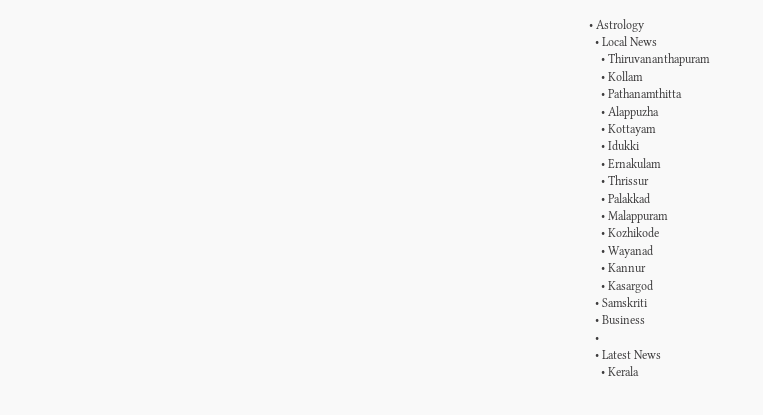• Astrology
  • Local News
    • Thiruvananthapuram
    • Kollam
    • Pathanamthitta
    • Alappuzha
    • Kottayam
    • Idukki
    • Ernakulam
    • Thrissur
    • Palakkad
    • Malappuram
    • Kozhikode
    • Wayanad
    • Kannur
    • Kasargod
  • Samskriti
  • Business
  •
  • Latest News
    • Kerala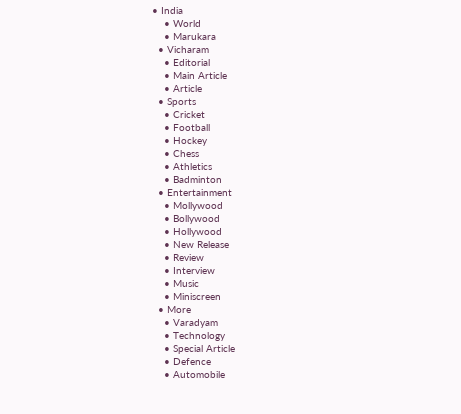• India
    • World
    • Marukara
  • Vicharam
    • Editorial
    • Main Article
    • Article
  • Sports
    • Cricket
    • Football
    • Hockey
    • Chess
    • Athletics
    • Badminton
  • Entertainment
    • Mollywood
    • Bollywood
    • Hollywood
    • New Release
    • Review
    • Interview
    • Music
    • Miniscreen
  • More
    • Varadyam
    • Technology
    • Special Article
    • Defence
    • Automobile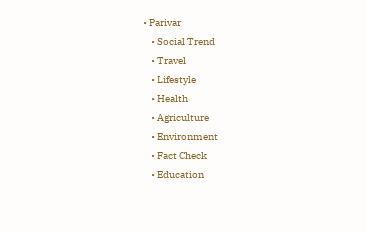• Parivar
    • Social Trend
    • Travel
    • Lifestyle
    • Health
    • Agriculture
    • Environment
    • Fact Check
    • Education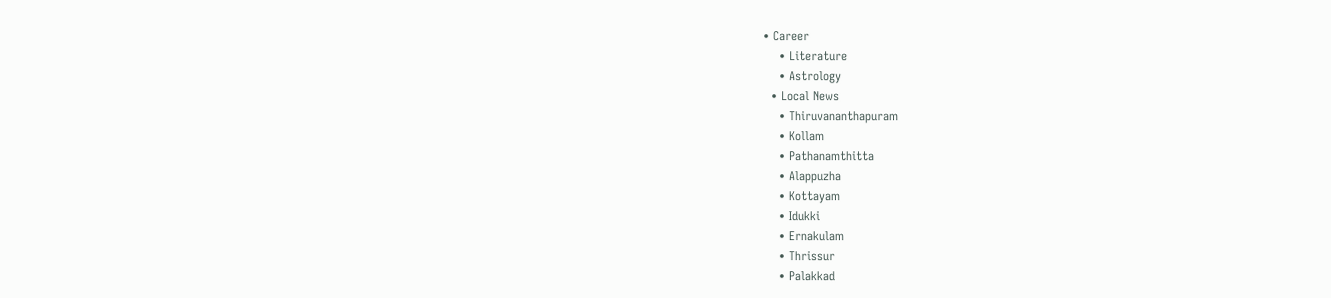• Career
    • Literature
    • Astrology
  • Local News
    • Thiruvananthapuram
    • Kollam
    • Pathanamthitta
    • Alappuzha
    • Kottayam
    • Idukki
    • Ernakulam
    • Thrissur
    • Palakkad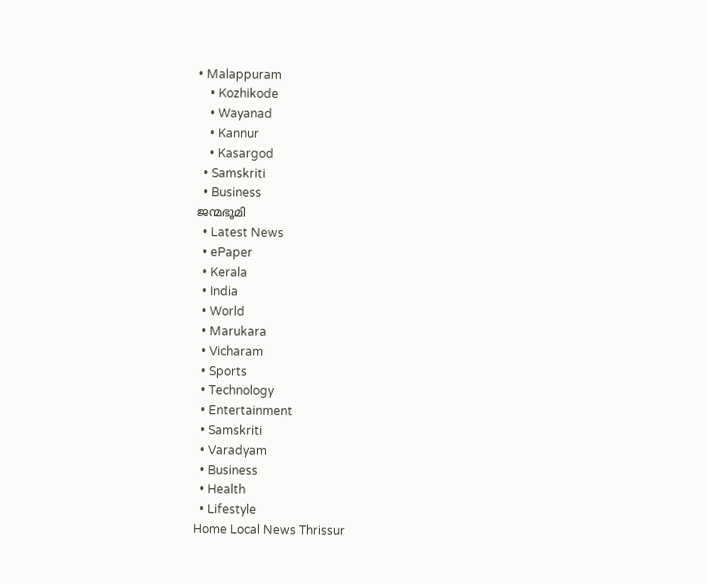• Malappuram
    • Kozhikode
    • Wayanad
    • Kannur
    • Kasargod
  • Samskriti
  • Business
ജന്മഭൂമി
  • Latest News
  • ePaper
  • Kerala
  • India
  • World
  • Marukara
  • Vicharam
  • Sports
  • Technology
  • Entertainment
  • Samskriti
  • Varadyam
  • Business
  • Health
  • Lifestyle
Home Local News Thrissur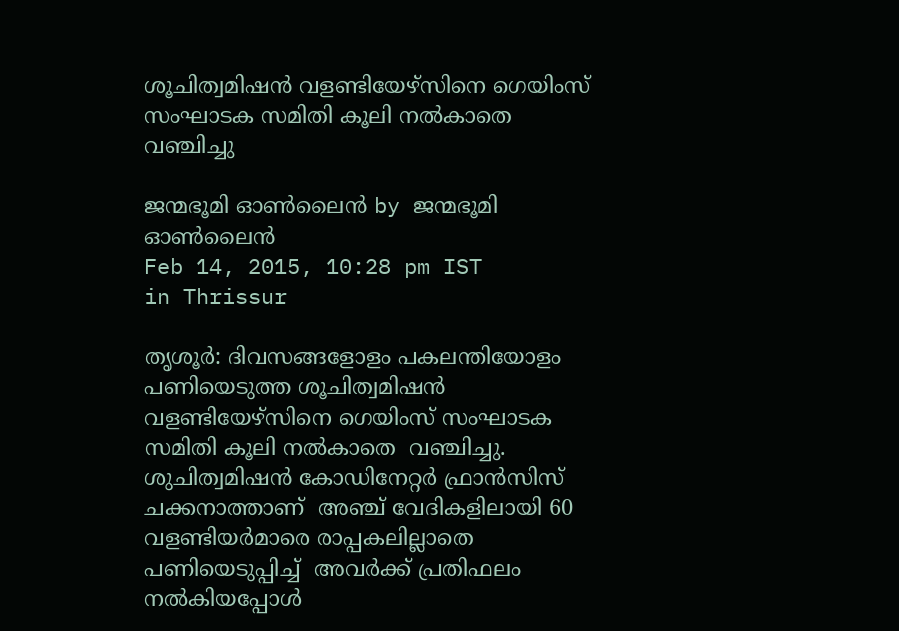ശൂചിത്വമിഷന്‍ വളണ്ടിയേഴ്‌സിനെ ഗെയിംസ് സംഘാടക സമിതി കൂലി നല്‍കാതെ വഞ്ചിച്ചു

ജന്മഭൂമി ഓണ്‍ലൈന്‍ by ജന്മഭൂമി ഓണ്‍ലൈന്‍
Feb 14, 2015, 10:28 pm IST
in Thrissur

തൃശൂര്‍: ദിവസങ്ങളോളം പകലന്തിയോളം പണിയെടുത്ത ശൂചിത്വമിഷന്‍ വളണ്ടിയേഴ്‌സിനെ ഗെയിംസ് സംഘാടക സമിതി കൂലി നല്‍കാതെ  വഞ്ചിച്ചു. ശുചിത്വമിഷന്‍ കോഡിനേറ്റര്‍ ഫ്രാന്‍സിസ് ചക്കനാത്താണ്  അഞ്ച് വേദികളിലായി 60 വളണ്ടിയര്‍മാരെ രാപ്പകലില്ലാതെ പണിയെടുപ്പിച്ച്  അവര്‍ക്ക് പ്രതിഫലം നല്‍കിയപ്പോള്‍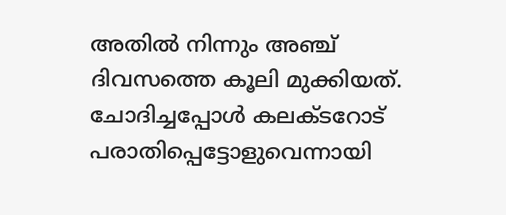അതില്‍ നിന്നും അഞ്ച് ദിവസത്തെ കൂലി മുക്കിയത്. ചോദിച്ചപ്പോള്‍ കലക്ടറോട് പരാതിപ്പെട്ടോളുവെന്നായി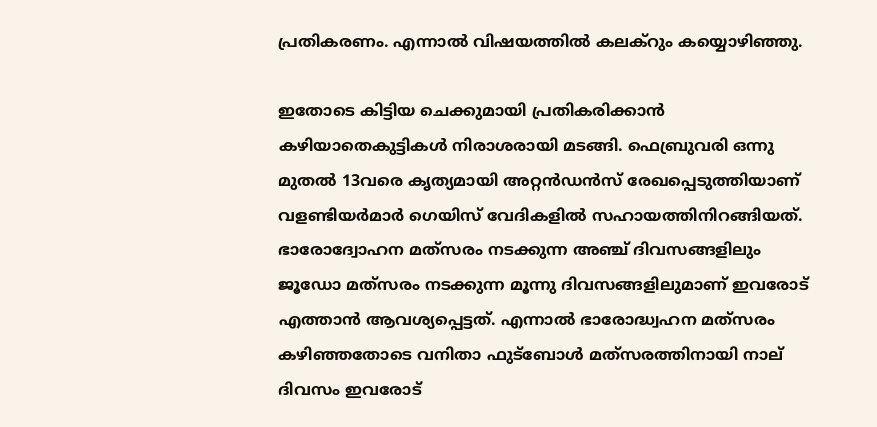പ്രതികരണം. എന്നാല്‍ വിഷയത്തില്‍ കലക്‌റും കയ്യൊഴിഞ്ഞു.

ഇതോടെ കിട്ടിയ ചെക്കുമായി പ്രതികരിക്കാന്‍ കഴിയാതെകുട്ടികള്‍ നിരാശരായി മടങ്ങി. ഫെബ്രുവരി ഒന്നു മുതല്‍ 13വരെ കൃത്യമായി അറ്റന്‍ഡന്‍സ് രേഖപ്പെടുത്തിയാണ് വളണ്ടിയര്‍മാര്‍ ഗെയിസ് വേദികളില്‍ സഹായത്തിനിറങ്ങിയത്. ഭാരോദ്വോഹന മത്‌സരം നടക്കുന്ന അഞ്ച് ദിവസങ്ങളിലും ജൂഡോ മത്‌സരം നടക്കുന്ന മൂന്നു ദിവസങ്ങളിലുമാണ് ഇവരോട് എത്താന്‍ ആവശ്യപ്പെട്ടത്. എന്നാല്‍ ഭാരോദ്ധ്വഹന മത്‌സരം കഴിഞ്ഞതോടെ വനിതാ ഫുട്‌ബോള്‍ മത്‌സരത്തിനായി നാല് ദിവസം ഇവരോട്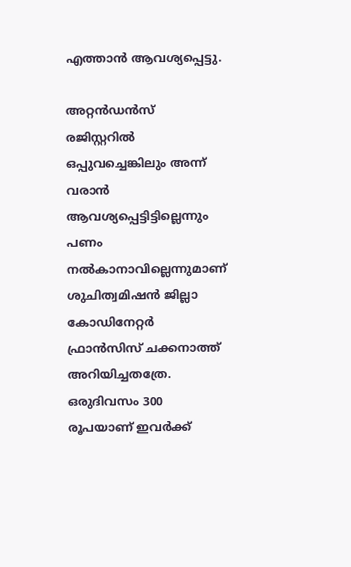എത്താന്‍ ആവശ്യപ്പെട്ടു.

അറ്റന്‍ഡന്‍സ് രജിസ്റ്ററില്‍ ഒപ്പുവച്ചെങ്കിലും അന്ന് വരാന്‍ ആവശ്യപ്പെട്ടിട്ടില്ലെന്നും പണം നല്‍കാനാവില്ലെന്നുമാണ് ശുചിത്വമിഷന്‍ ജില്ലാ കോഡിനേറ്റര്‍ ഫ്രാന്‍സിസ് ചക്കനാത്ത് അറിയിച്ചതത്രേ. ഒരുദിവസം 300 രൂപയാണ് ഇവര്‍ക്ക്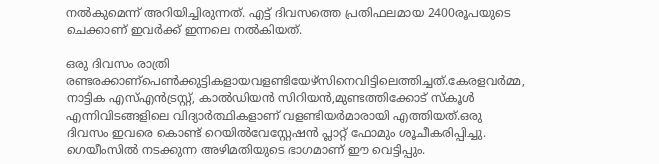നല്‍കുമെന്ന് അറിയിച്ചിരുന്നത്. എട്ട് ദിവസത്തെ പ്രതിഫലമായ 2400രൂപയുടെ ചെക്കാണ് ഇവര്‍ക്ക് ഇന്നലെ നല്‍കിയത്.

ഒരു ദിവസം രാത്രി രണ്ടരക്കാണ്പെണ്‍ക്കുട്ടികളായവളണ്ടിയേഴ്‌സിനെവിട്ടിലെത്തിച്ചത്.കേരളവര്‍മ്മ, നാട്ടിക എസ്എന്‍ട്രസ്റ്റ്, കാല്‍ഡിയന്‍ സിറിയന്‍,മുണ്ടത്തിക്കോട് സ്‌കൂള്‍ എന്നിവിടങ്ങളിലെ വിദ്യാര്‍ത്ഥികളാണ് വളണ്ടിയര്‍മാരായി എത്തിയത്.ഒരു ദിവസം ഇവരെ കൊണ്ട് റെയില്‍വേസ്റ്റേഷന്‍ പ്ലാറ്റ് ഫോമും ശൂചീകരിപ്പിച്ചു. ഗെയീംസില്‍ നടക്കുന്ന അഴിമതിയുടെ ഭാഗമാണ് ഈ വെട്ടിപ്പും.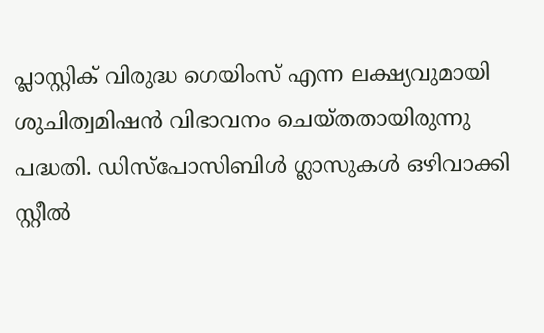പ്ലാസ്റ്റിക് വിരുദ്ധ ഗെയിംസ് എന്ന ലക്ഷ്യവുമായി ശുചിത്വമിഷന്‍ വിഭാവനം ചെയ്തതായിരുന്നു പദ്ധതി. ഡിസ്‌പോസിബിള്‍ ഗ്ലാസുകള്‍ ഒഴിവാക്കി സ്റ്റീല്‍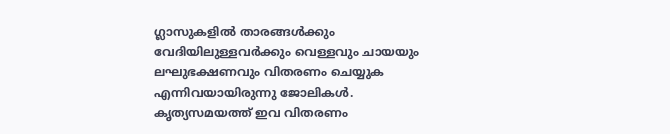ഗ്ലാസുകളില്‍ താരങ്ങള്‍ക്കും വേദിയിലുള്ളവര്‍ക്കും വെള്ളവും ചായയും ലഘുഭക്ഷണവും വിതരണം ചെയ്യുക എന്നിവയായിരുന്നു ജോലികള്‍. കൃത്യസമയത്ത് ഇവ വിതരണം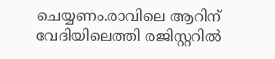ചെയ്യണം.രാവിലെ ആറിന് വേദിയിലെത്തി രജിസ്റ്ററില്‍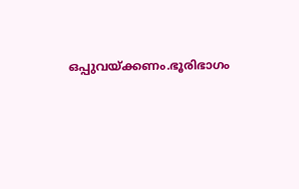ഒപ്പുവയ്‌ക്കണം.ഭൂരിഭാഗം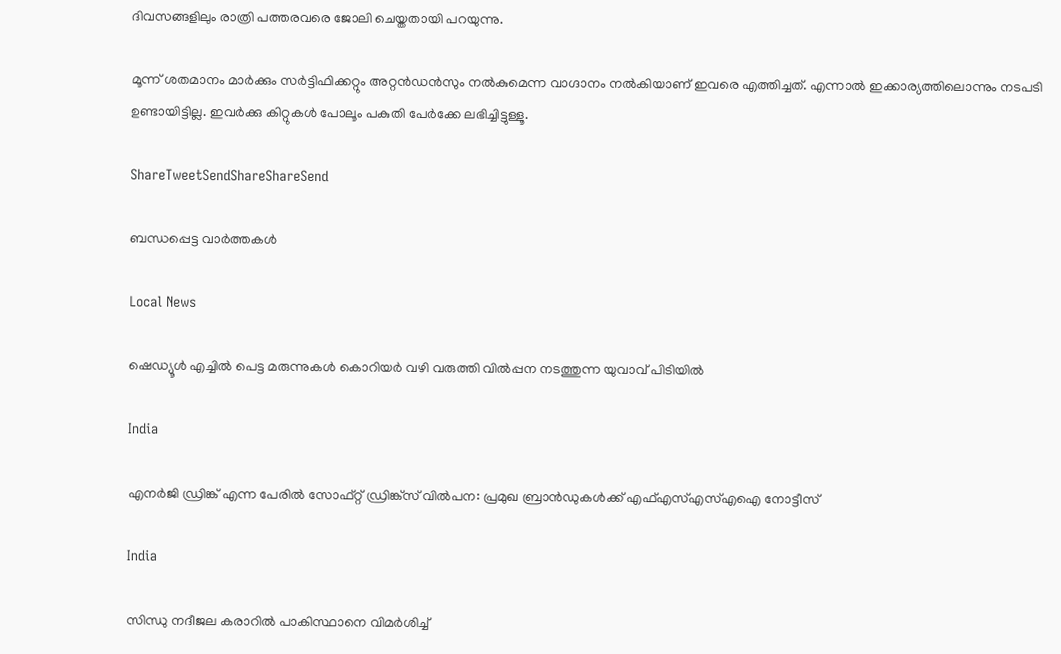ദിവസങ്ങളിലും രാത്രി പത്തരവരെ ജോലി ചെയ്തതായി പറയുന്നു.

മൂന്ന് ശതമാനം മാര്‍ക്കും സര്‍ട്ടിഫിക്കറ്റും അറ്റന്‍ഡന്‍സും നല്‍കുമെന്ന വാഗ്ദാനം നല്‍കിയാണ് ഇവരെ എത്തിച്ചത്. എന്നാല്‍ ഇക്കാര്യത്തിലൊന്നും നടപടി ഉണ്ടായിട്ടില്ല. ഇവര്‍ക്കു കിറ്റുകള്‍ പോലൂം പകുതി പേര്‍ക്കേ ലഭിച്ചിട്ടുള്ളൂ.

ShareTweetSendShareShareSend

ബന്ധപ്പെട്ട വാര്‍ത്തകള്‍

Local News

ഷെഡ്യൂള്‍ എച്ചില്‍ പെട്ട മരുന്നുകള്‍ കൊറിയര്‍ വഴി വരുത്തി വില്‍പ്പന നടത്തുന്ന യുവാവ് പിടിയില്‍

India

എനര്‍ജി ഡ്രിങ്ക് എന്ന പേരില്‍ സോഫ്റ്റ് ഡ്രിങ്ക്‌സ് വില്‍പന: പ്രമുഖ ബ്രാന്‍ഡുകള്‍ക്ക് എഫ്എസ്എസ്എഐ നോട്ടീസ്

India

സിന്ധു നദീജല കരാറിൽ പാകിസ്ഥാനെ വിമർശിച്ച്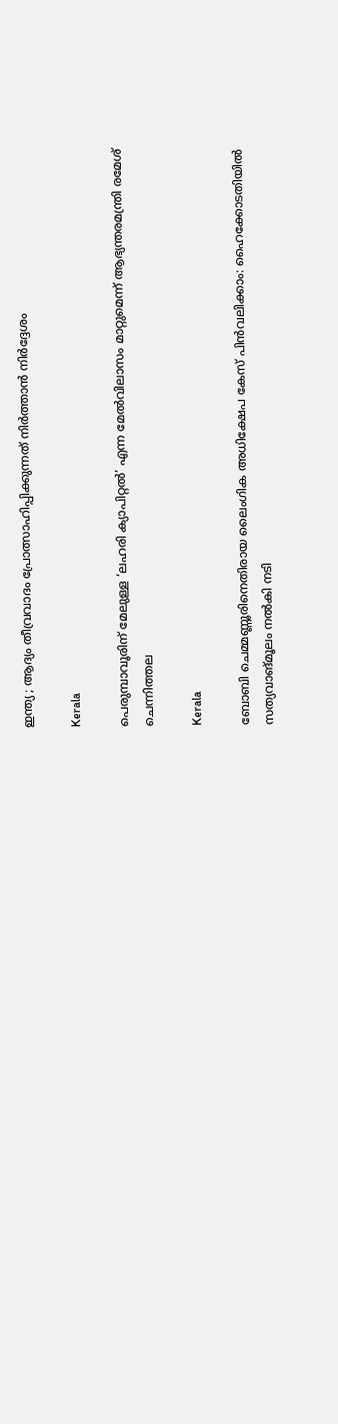ഇന്ത്യ ; ആദ്യം തീവ്രവാദം പ്രോത്സാഹിപ്പിക്കുന്നത് നിർത്താൻ നിർദ്ദേശം

Kerala

പെരുമ്പാവൂരിന് മേലുള്ള ‘ലഹരി ക്യാപിറ്റല്‍’ എന്ന മേല്‍വിലാസം മാറ്റുമെന്ന് ആഭ്യന്തരമന്ത്രി രമേശ് ചെന്നിത്തല

Kerala

ബോബി ചെമ്മണ്ണൂരിനെതിരായ ലൈംഗിക അധിക്ഷേപ കേസ് പിന്‍വലിക്കാം: ഹൈക്കോടതിയില്‍ സത്യവാങ്മൂലം നല്‍കി നടി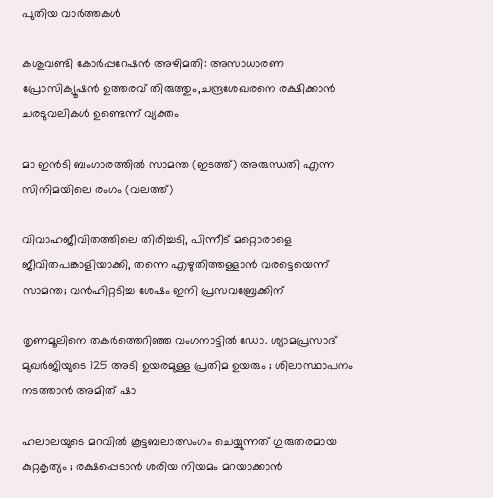പുതിയ വാര്‍ത്തകള്‍

കശുവണ്ടി കോര്‍പ്പറേഷന്‍ അഴിമതി: അസാധാരണ പ്രോസിക്യൂഷന്‍ ഉത്തരവ് തിരുത്തും,ചന്ദ്രശേഖരനെ രക്ഷിക്കാന്‍ ചരടുവലികള്‍ ഉണ്ടെന്ന് വ്യക്തം

മാ ഇന്‍ടി ബംഗാരത്തില്‍ സാമന്ത (ഇടത്ത്) അരുന്ധതി എന്ന സിനിമയിലെ രംഗം (വലത്ത്)

വിവാഹജീവിതത്തിലെ തിരിച്ചടി, പിന്നീട് മറ്റൊരാളെ ജീവിതപങ്കാളിയാക്കി, തന്നെ എഴുതിത്തള്ളാന്‍ വരട്ടെയെന്ന് സാമന്ത; വന്‍ഹിറ്റടിച്ച ശേഷം ഇനി പ്രസവബ്രേക്കിന്

തൃണമൂലിനെ തകർത്തെറിഞ്ഞ വംഗനാട്ടിൽ ഡോ. ശ്യാമപ്രസാദ് മുഖർജിയുടെ 125 അടി ഉയരമുള്ള പ്രതിമ ഉയരും ; ശിലാസ്ഥാപനം നടത്താൻ അമിത് ഷാ

ഹലാലയുടെ മറവിൽ കൂട്ടബലാത്സംഗം ചെയ്യുന്നത് ഗുരുതരമായ കുറ്റകൃത്യം ; രക്ഷപ്പെടാൻ ശരിയ നിയമം മറയാക്കാൻ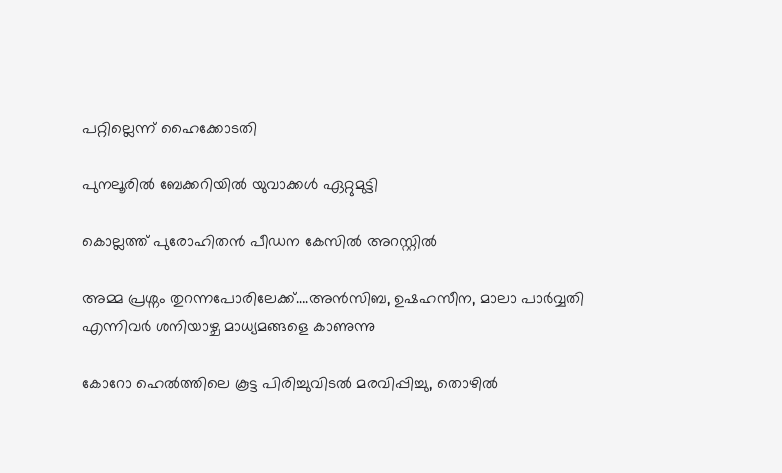പറ്റില്ലെന്ന് ഹൈക്കോടതി

പുനലൂരില്‍ ബേക്കറിയില്‍ യുവാക്കള്‍ ഏറ്റുമുട്ടി

കൊല്ലത്ത് പുരോഹിതന്‍ പീഡന കേസില്‍ അറസ്റ്റില്‍

അമ്മ പ്രശ്നം തുറന്നപോരിലേക്ക്….അന്‍സിബ, ഉഷഹസീന, മാലാ പാര്‍വ്വതി എന്നിവര്‍ ശനിയാഴ്ച മാധ്യമങ്ങളെ കാണുന്നു

കോറോ ഹെല്‍ത്തിലെ കൂട്ട പിരിച്ചുവിടല്‍ മരവിപ്പിച്ചു, തൊഴില്‍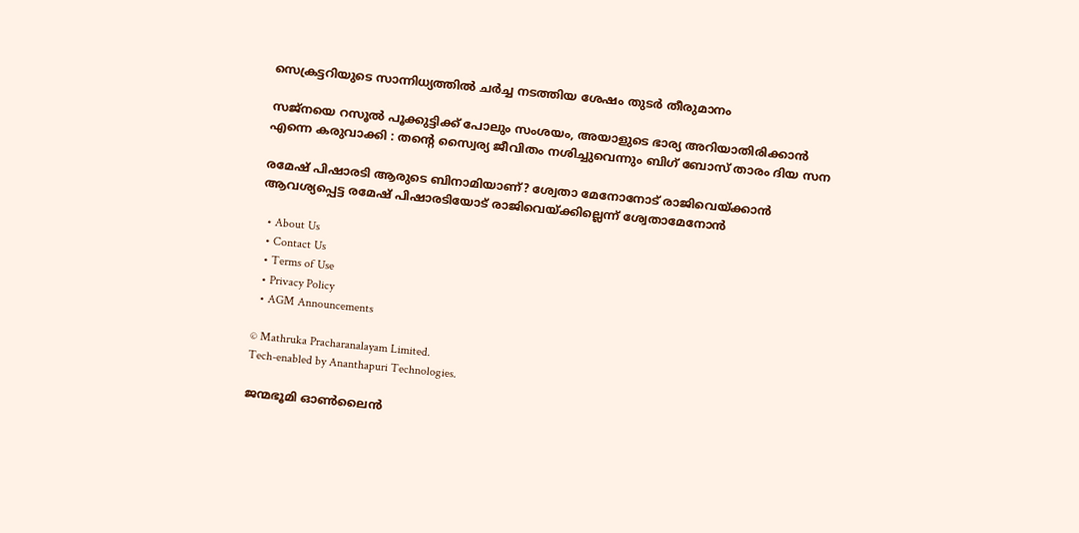സെക്രട്ടറിയുടെ സാന്നിധ്യത്തില്‍ ചര്‍ച്ച നടത്തിയ ശേഷം തുടര്‍ തീരുമാനം

സജ്നയെ റസൂൽ പൂക്കുട്ടിക്ക് പോലും സംശയം, അയാളുടെ ഭാര്യ അറിയാതിരിക്കാൻ എന്നെ കരുവാക്കി : തന്റെ സ്വൈര്യ ജീവിതം നശിച്ചുവെന്നും ബിഗ് ബോസ് താരം ദിയ സന

രമേഷ് പിഷാരടി ആരുടെ ബിനാമിയാണ്? ശ്വേതാ മേനോനോട് രാജിവെയ്‌ക്കാന്‍ ആവശ്യപ്പെട്ട രമേഷ് പിഷാരടിയോട് രാജിവെയ്‌ക്കില്ലെന്ന് ശ്വേതാമേനോന്‍

  • About Us
  • Contact Us
  • Terms of Use
  • Privacy Policy
  • AGM Announcements

© Mathruka Pracharanalayam Limited.
Tech-enabled by Ananthapuri Technologies.

ജന്മഭൂമി ഓണ്‍ലൈന്‍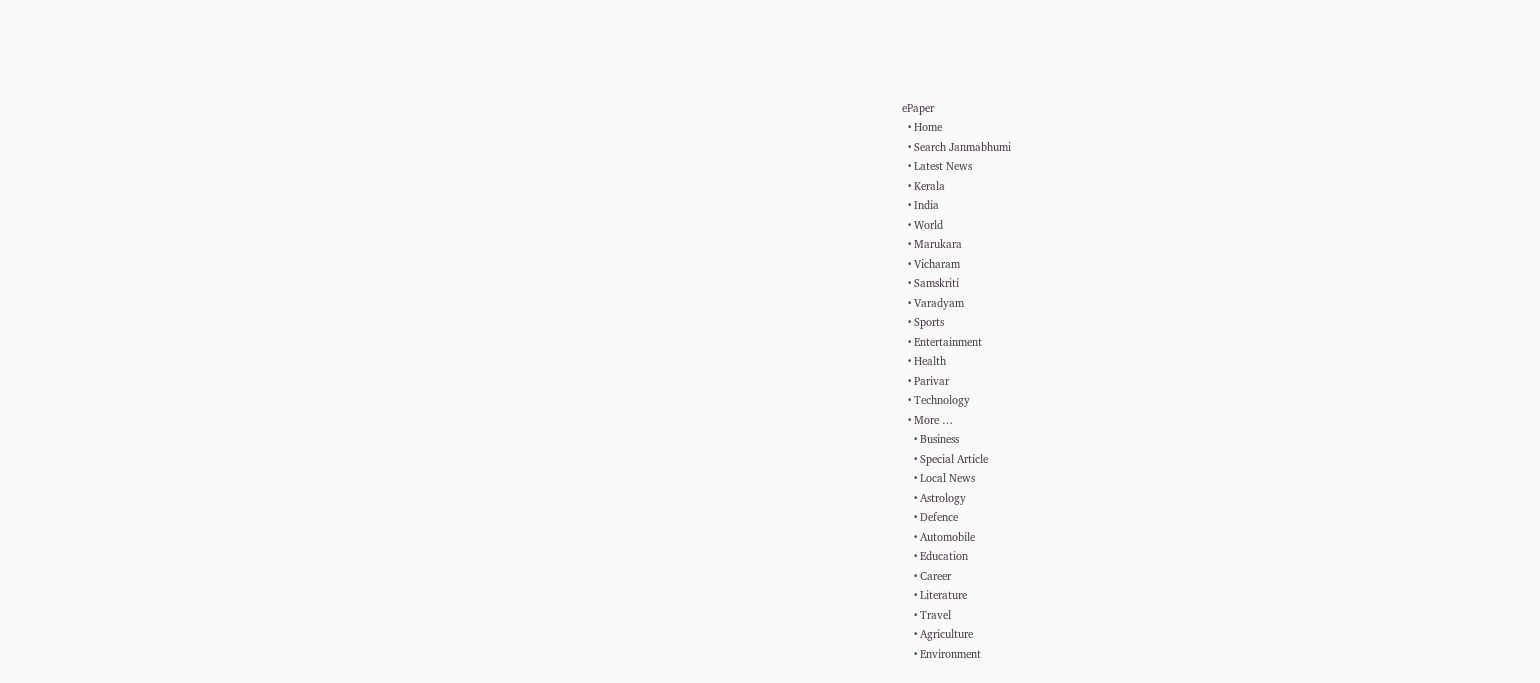ePaper
  • Home
  • Search Janmabhumi
  • Latest News
  • Kerala
  • India
  • World
  • Marukara
  • Vicharam
  • Samskriti
  • Varadyam
  • Sports
  • Entertainment
  • Health
  • Parivar
  • Technology
  • More …
    • Business
    • Special Article
    • Local News
    • Astrology
    • Defence
    • Automobile
    • Education
    • Career
    • Literature
    • Travel
    • Agriculture
    • Environment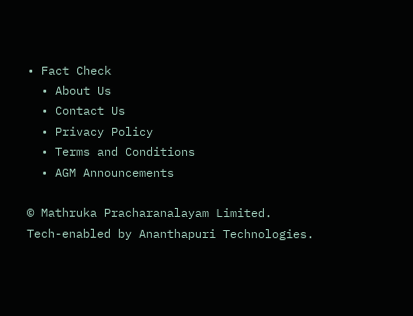• Fact Check
  • About Us
  • Contact Us
  • Privacy Policy
  • Terms and Conditions
  • AGM Announcements

© Mathruka Pracharanalayam Limited.
Tech-enabled by Ananthapuri Technologies.